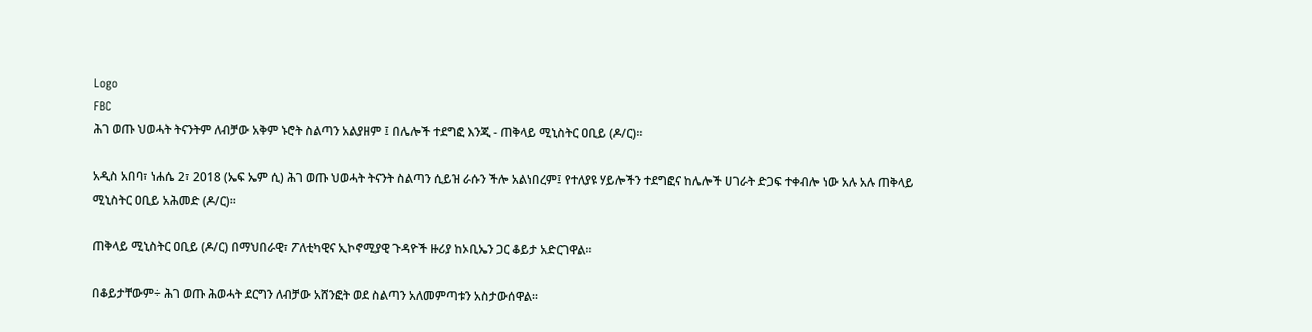Logo
FBC
ሕገ ወጡ ህወሓት ትናንትም ለብቻው አቅም ኑሮት ስልጣን አልያዘም ፤ በሌሎች ተደግፎ እንጂ - ጠቅላይ ሚኒስትር ዐቢይ (ዶ/ር)፡፡

አዲስ አበባ፣ ነሐሴ 2፣ 2018 (ኤፍ ኤም ሲ) ሕገ ወጡ ህወሓት ትናንት ስልጣን ሲይዝ ራሱን ችሎ አልነበረም፤ የተለያዩ ሃይሎችን ተደግፎና ከሌሎች ሀገራት ድጋፍ ተቀብሎ ነው አሉ አሉ ጠቅላይ ሚኒስትር ዐቢይ አሕመድ (ዶ/ር)፡፡

ጠቅላይ ሚኒስትር ዐቢይ (ዶ/ር) በማህበራዊ፣ ፖለቲካዊና ኢኮኖሚያዊ ጉዳዮች ዙሪያ ከኦቢኤን ጋር ቆይታ አድርገዋል፡፡

በቆይታቸውም÷ ሕገ ወጡ ሕወሓት ደርግን ለብቻው አሸንፎት ወደ ስልጣን አለመምጣቱን አስታውሰዋል፡፡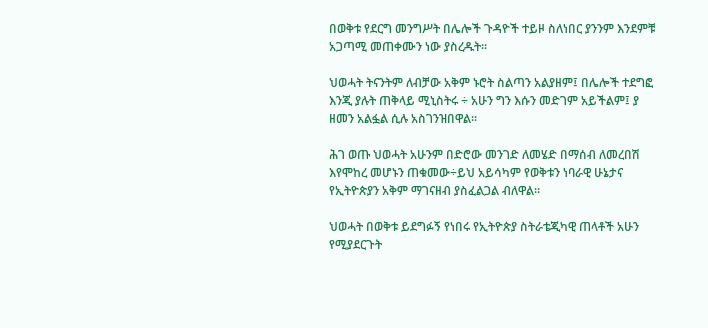በወቅቱ የደርግ መንግሥት በሌሎች ጉዳዮች ተይዞ ስለነበር ያንንም እንደምቹ አጋጣሚ መጠቀሙን ነው ያስረዱት፡፡

ህወሓት ትናንትም ለብቻው አቅም ኑሮት ስልጣን አልያዘም፤ በሌሎች ተደግፎ እንጂ ያሉት ጠቅላይ ሚኒስትሩ ÷ አሁን ግን እሱን መድገም አይችልም፤ ያ ዘመን አልፏል ሲሉ አስገንዝበዋል፡፡

ሕገ ወጡ ህወሓት አሁንም በድሮው መንገድ ለመሄድ በማሰብ ለመረበሽ እየሞከረ መሆኑን ጠቁመው÷ይህ አይሳካም የወቅቱን ነባራዊ ሁኔታና የኢትዮጵያን አቅም ማገናዘብ ያስፈልጋል ብለዋል፡፡

ህወሓት በወቅቱ ይደግፉኝ የነበሩ የኢትዮጵያ ስትራቴጂካዊ ጠላቶች አሁን የሚያደርጉት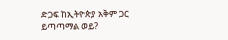ድጋፍ ከኢትዮጵያ አቅም ጋር ይጣጣማል ወይ?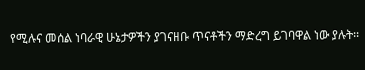የሚሉና መሰል ነባራዊ ሁኔታዎችን ያገናዘቡ ጥናቶችን ማድረግ ይገባዋል ነው ያሉት፡፡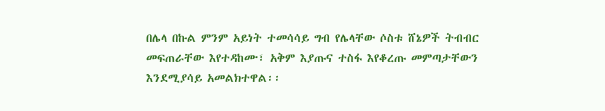በሌላ በኩል ምንም አይነት ተመሳሳይ ግብ የሌላቸው ሶስቱ ሸኔዎች ትብብር መፍጠራቸው እየተዳከሙ፣ አቅም እያጡና ተስፋ እየቆረጡ መምጣታቸውን እንደሚያሳይ አመልክተዋል፡፡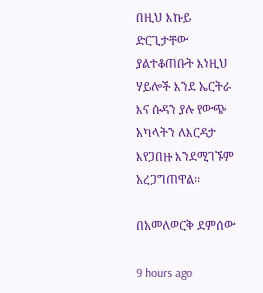በዚህ እኩይ ድርጊታቸው ያልተቆጠቡት እነዚህ ሃይሎች እንደ ኤርትራ እና ሱዳን ያሉ የውጭ አካላትን ለእርዳታ እየጋበዙ እንደሚገኙም አረጋግጠዋል፡፡

በአመለወርቅ ደምሰው

9 hours ago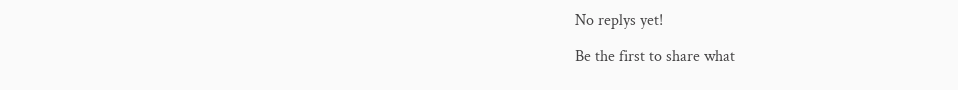No replys yet!

Be the first to share what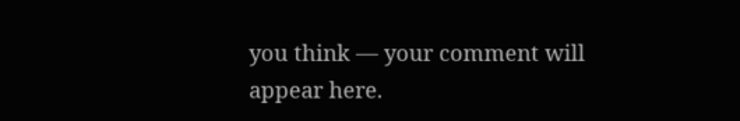you think — your comment will appear here.